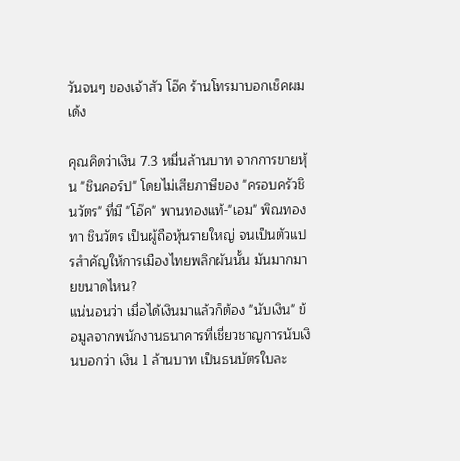วันจนๆ ของเจ้าสัว โอ๊ค ร้านโทรมาบอกเช็คผมเด้ง

คุณคิดว่าเงิน 7.3 หมื่นล้านบาท จากการขายหุ้น "ชินคอร์ป" โดยไม่เสียภาษีของ "ครอบครัวชินวัตร" ที่มี "โอ๊ค" พานทองแท้-"เอม" พิณทองทา ชินวัตร เป็นผู้ถือหุ้นรายใหญ่ จนเป็นตัวแปรสำคัญให้การเมืองไทยพลิกผันนั้น มันมากมายขนาดไหน?
แน่นอนว่า เมื่อได้เงินมาแล้วก็ต้อง "นับเงิน" ข้อมูลจากพนักงานธนาคารที่เชี่ยวชาญการนับเงินบอกว่า เงิน 1 ล้านบาท เป็นธนบัตรใบละ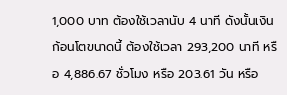1,000 บาท ต้องใช้เวลานับ 4 นาที ดังนั้นเงินก้อนโตขนาดนี้ ต้องใช้เวลา 293,200 นาที หรือ 4,886.67 ชั่วโมง หรือ 203.61 วัน หรือ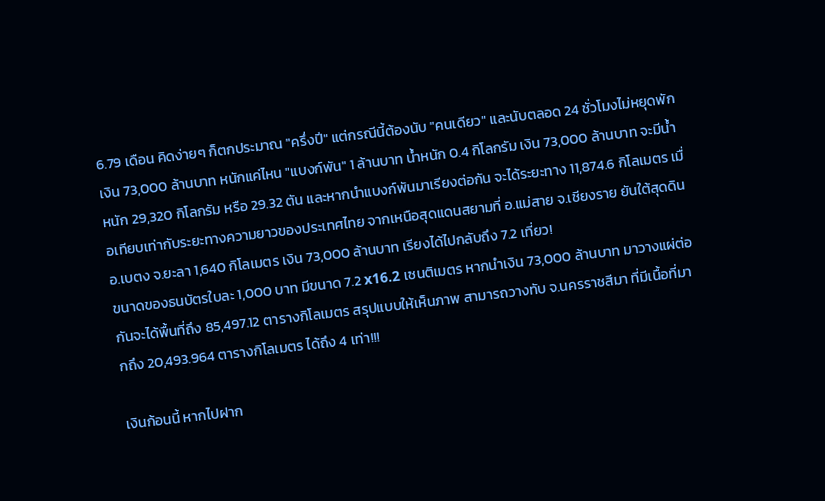6.79 เดือน คิดง่ายๆ ก็ตกประมาณ "ครึ่งปี" แต่กรณีนี้ต้องนับ "คนเดียว" และนับตลอด 24 ชั่วโมงไม่หยุดพัก
เงิน 73,000 ล้านบาท หนักแค่ไหน "แบงก์พัน" 1 ล้านบาท น้ำหนัก 0.4 กิโลกรัม เงิน 73,000 ล้านบาท จะมีน้ำหนัก 29,320 กิโลกรัม หรือ 29.32 ตัน และหากนำแบงก์พันมาเรียงต่อกัน จะได้ระยะทาง 11,874.6 กิโลเมตร เมื่อเทียบเท่ากับระยะทางความยาวของประเทศไทย จากเหนือสุดแดนสยามที่ อ.แม่สาย จ.เชียงราย ยันใต้สุดดิน อ.เบตง จ.ยะลา 1,640 กิโลเมตร เงิน 73,000 ล้านบาท เรียงได้ไปกลับถึง 7.2 เที่ยว!
ขนาดของธนบัตรใบละ 1,000 บาท มีขนาด 7.2 x16.2 เซนติเมตร หากนำเงิน 73,000 ล้านบาท มาวางแผ่ต่อกันจะได้พื้นที่ถึง 85,497.12 ตารางกิโลเมตร สรุปแบบให้เห็นภาพ สามารถวางทับ จ.นครราชสีมา ที่มีเนื้อที่มากถึง 20,493.964 ตารางกิโลเมตร ได้ถึง 4 เท่า!!!

เงินก้อนนี้ หากไปฝาก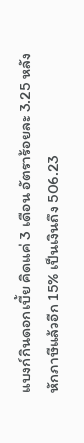แบงก์กินดอกเบี้ย คิดแค่ 3 เดือน อัตราร้อยละ 3.25 หลังหักภาษีแล้วอีก 15% เป็นเงินถึง 506.23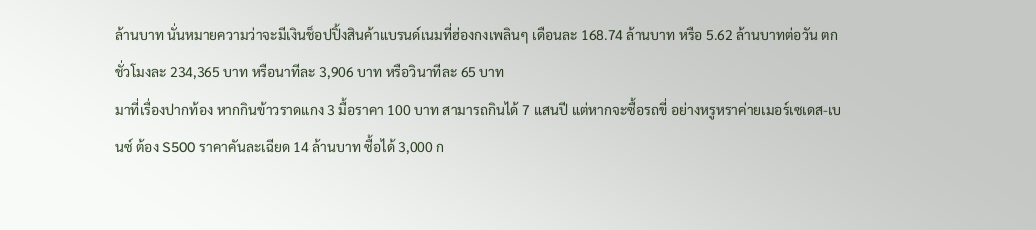ล้านบาท นั่นหมายความว่าจะมีเงินช็อปปิ้งสินค้าแบรนด์เนมที่ฮ่องกงเพลินๆ เดือนละ 168.74 ล้านบาท หรือ 5.62 ล้านบาทต่อวัน ตกชั่วโมงละ 234,365 บาท หรือนาทีละ 3,906 บาท หรือวินาทีละ 65 บาท
มาที่เรื่องปากท้อง หากกินข้าวราดแกง 3 มื้อราคา 100 บาท สามารถกินได้ 7 แสนปี แต่หากจะซื้อรถขี่ อย่างหรูหราค่ายเมอร์เซเดส-เบนซ์ ต้อง S500 ราคาคันละเฉียด 14 ล้านบาท ซื้อได้ 3,000 ก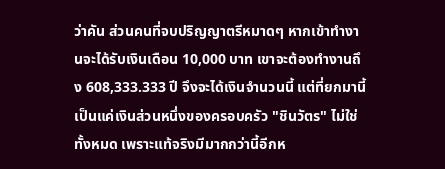ว่าคัน ส่วนคนที่จบปริญญาตรีหมาดๆ หากเข้าทำงานจะได้รับเงินเดือน 10,000 บาท เขาจะต้องทำงานถึง 608,333.333 ปี จึงจะได้เงินจำนวนนี้ แต่ที่ยกมานี้ เป็นแค่เงินส่วนหนึ่งของครอบครัว "ชินวัตร" ไม่ใช่ทั้งหมด เพราะแท้จริงมีมากกว่านี้อีกห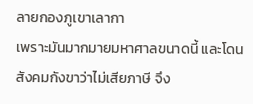ลายกองภูเขาเลากา
เพราะมันมากมายมหาศาลขนาดนี้ และโดนสังคมกังขาว่าไม่เสียภาษี จึง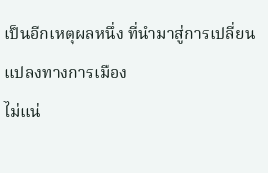เป็นอีกเหตุผลหนึ่ง ที่นำมาสู่การเปลี่ยนแปลงทางการเมือง
ไม่แน่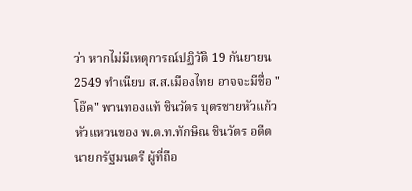ว่า หากไม่มีเหตุการณ์ปฏิวัติ 19 กันยายน 2549 ทำเนียบ ส.ส.เมืองไทย อาจจะมีชื่อ "โอ๊ค" พานทองแท้ ชินวัตร บุตรชายหัวแก้วหัวแหวนของ พ.ต.ท.ทักษิณ ชินวัตร อดีตนายกรัฐมนตรี ผู้ที่ถือ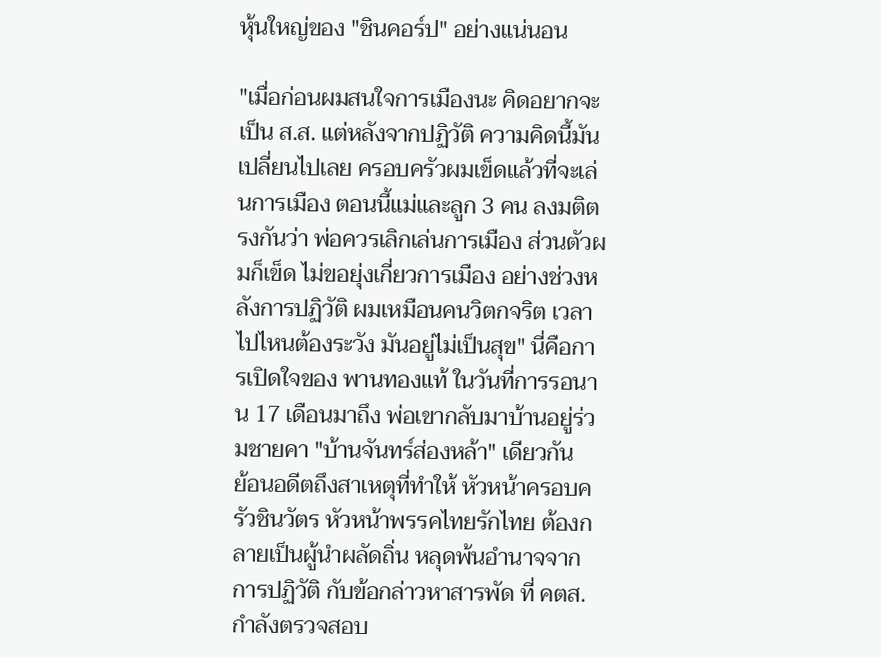หุ้นใหญ่ของ "ชินคอร์ป" อย่างแน่นอน

"เมื่อก่อนผมสนใจการเมืองนะ คิดอยากจะเป็น ส.ส. แต่หลังจากปฏิวัติ ความคิดนี้มันเปลี่ยนไปเลย ครอบครัวผมเข็ดแล้วที่จะเล่นการเมือง ตอนนี้แม่และลูก 3 คน ลงมติตรงกันว่า พ่อควรเลิกเล่นการเมือง ส่วนตัวผมก็เข็ด ไม่ขอยุ่งเกี่ยวการเมือง อย่างช่วงหลังการปฏิวัติ ผมเหมือนคนวิตกจริต เวลาไปไหนต้องระวัง มันอยู่ไม่เป็นสุข" นี่คือการเปิดใจของ พานทองแท้ ในวันที่การรอนาน 17 เดือนมาถึง พ่อเขากลับมาบ้านอยู่ร่วมชายคา "บ้านจันทร์ส่องหล้า" เดียวกัน
ย้อนอดีตถึงสาเหตุที่ทำให้ หัวหน้าครอบครัวชินวัตร หัวหน้าพรรคไทยรักไทย ต้องกลายเป็นผู้นำผลัดถิ่น หลุดพ้นอำนาจจากการปฏิวัติ กับข้อกล่าวหาสารพัด ที่ คตส.กำลังตรวจสอบ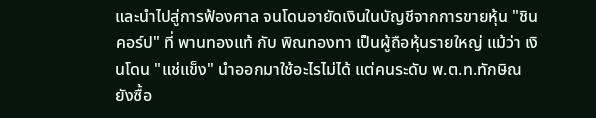และนำไปสู่การฟ้องศาล จนโดนอายัดเงินในบัญชีจากการขายหุ้น "ชินคอร์ป" ที่ พานทองแท้ กับ พิณทองทา เป็นผู้ถือหุ้นรายใหญ่ แม้ว่า เงินโดน "แช่แข็ง" นำออกมาใช้อะไรไม่ได้ แต่คนระดับ พ.ต.ท.ทักษิณ ยังซื้อ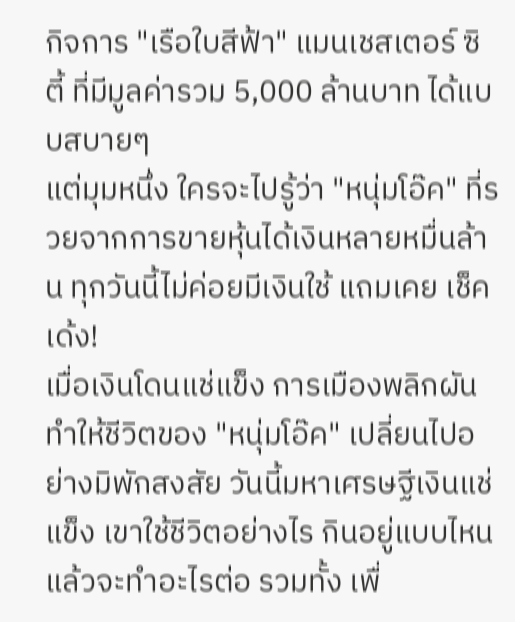กิจการ "เรือใบสีฟ้า" แมนเชสเตอร์ ซิตี้ ที่มีมูลค่ารวม 5,000 ล้านบาท ได้แบบสบายๆ
แต่มุมหนึ่ง ใครจะไปรู้ว่า "หนุ่มโอ๊ค" ที่รวยจากการขายหุ้นได้เงินหลายหมื่นล้าน ทุกวันนี้ไม่ค่อยมีเงินใช้ แถมเคย เช็คเด้ง!
เมื่อเงินโดนแช่แข็ง การเมืองพลิกผัน ทำให้ชีวิตของ "หนุ่มโอ๊ค" เปลี่ยนไปอย่างมิพักสงสัย วันนี้มหาเศรษฐีเงินแช่แข็ง เขาใช้ชีวิตอย่างไร กินอยู่แบบไหน แล้วจะทำอะไรต่อ รวมทั้ง เพื่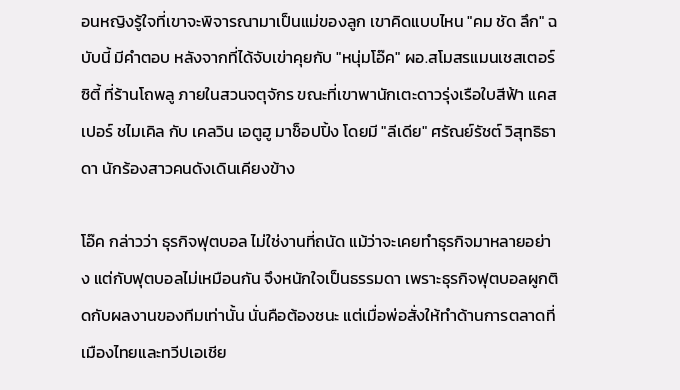อนหญิงรู้ใจที่เขาจะพิจารณามาเป็นแม่ของลูก เขาคิดแบบไหน "คม ชัด ลึก" ฉบับนี้ มีคำตอบ หลังจากที่ได้จับเข่าคุยกับ "หนุ่มโอ๊ค" ผอ.สโมสรแมนเชสเตอร์ ซิตี้ ที่ร้านโถพลู ภายในสวนจตุจักร ขณะที่เขาพานักเตะดาวรุ่งเรือใบสีฟ้า แคสเปอร์ ชไมเคิล กับ เคลวิน เอตูฮู มาช็อปปิ้ง โดยมี "ลีเดีย" ศรัณย์รัชต์ วิสุทธิธาดา นักร้องสาวคนดังเดินเคียงข้าง

โอ๊ค กล่าวว่า ธุรกิจฟุตบอล ไม่ใช่งานที่ถนัด แม้ว่าจะเคยทำธุรกิจมาหลายอย่าง แต่กับฟุตบอลไม่เหมือนกัน จึงหนักใจเป็นธรรมดา เพราะธุรกิจฟุตบอลผูกติดกับผลงานของทีมเท่านั้น นั่นคือต้องชนะ แต่เมื่อพ่อสั่งให้ทำด้านการตลาดที่เมืองไทยและทวีปเอเชีย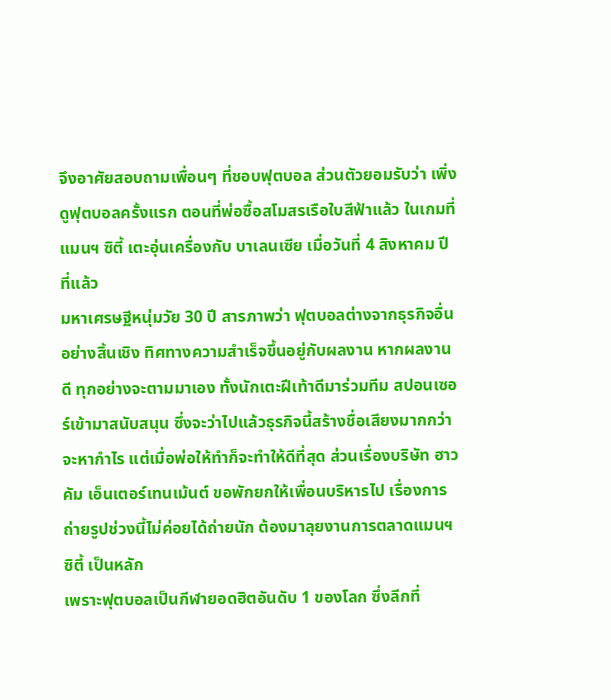จึงอาศัยสอบถามเพื่อนๆ ที่ชอบฟุตบอล ส่วนตัวยอมรับว่า เพิ่งดูฟุตบอลครั้งแรก ตอนที่พ่อซื้อสโมสรเรือใบสีฟ้าแล้ว ในเกมที่ แมนฯ ซิตี้ เตะอุ่นเครื่องกับ บาเลนเซีย เมื่อวันที่ 4 สิงหาคม ปีที่แล้ว
มหาเศรษฐีหนุ่มวัย 30 ปี สารภาพว่า ฟุตบอลต่างจากธุรกิจอื่นอย่างสิ้นเชิง ทิศทางความสำเร็จขึ้นอยู่กับผลงาน หากผลงานดี ทุกอย่างจะตามมาเอง ทั้งนักเตะฝีเท้าดีมาร่วมทีม สปอนเซอร์เข้ามาสนับสนุน ซึ่งจะว่าไปแล้วธุรกิจนี้สร้างชื่อเสียงมากกว่าจะหากำไร แต่เมื่อพ่อให้ทำก็จะทำให้ดีที่สุด ส่วนเรื่องบริษัท ฮาวคัม เอ็นเตอร์เทนเม้นต์ ขอพักยกให้เพื่อนบริหารไป เรื่องการถ่ายรูปช่วงนี้ไม่ค่อยได้ถ่ายนัก ต้องมาลุยงานการตลาดแมนฯ ซิตี้ เป็นหลัก
เพราะฟุตบอลเป็นกีฬายอดฮิตอันดับ 1 ของโลก ซึ่งลีกที่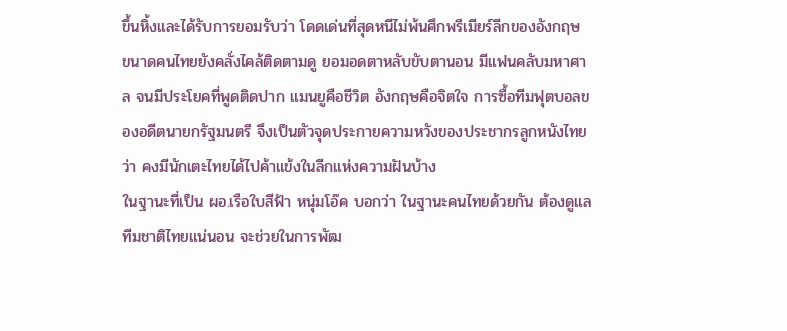ขึ้นหิ้งและได้รับการยอมรับว่า โดดเด่นที่สุดหนีไม่พ้นศึกพรีเมียร์ลีกของอังกฤษ ขนาดคนไทยยังคลั่งไคล้ติดตามดู ยอมอดตาหลับขับตานอน มีแฟนคลับมหาศาล จนมีประโยคที่พูดติดปาก แมนยูคือชีวิต อังกฤษคือจิตใจ การซื้อทีมฟุตบอลของอดีตนายกรัฐมนตรี จึงเป็นตัวจุดประกายความหวังของประชากรลูกหนังไทยว่า คงมีนักเตะไทยได้ไปค้าแข้งในลีกแห่งความฝันบ้าง
ในฐานะที่เป็น ผอ.เรือใบสีฟ้า หนุ่มโอ๊ค บอกว่า ในฐานะคนไทยด้วยกัน ต้องดูแลทีมชาติไทยแน่นอน จะช่วยในการพัฒ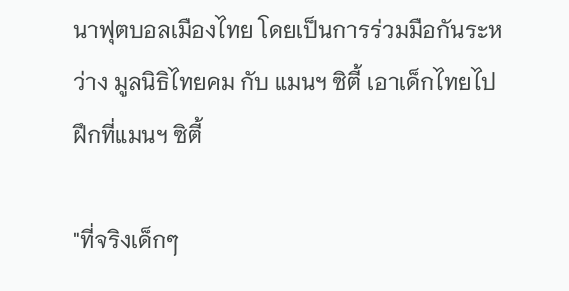นาฟุตบอลเมืองไทย โดยเป็นการร่วมมือกันระหว่าง มูลนิธิไทยคม กับ แมนฯ ซิตี้ เอาเด็กไทยไปฝึกที่แมนฯ ซิตี้

"ที่จริงเด็กๆ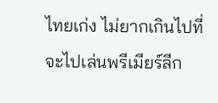ไทยเก่ง ไม่ยากเกินไปที่จะไปเล่นพรีเมียร์ลีก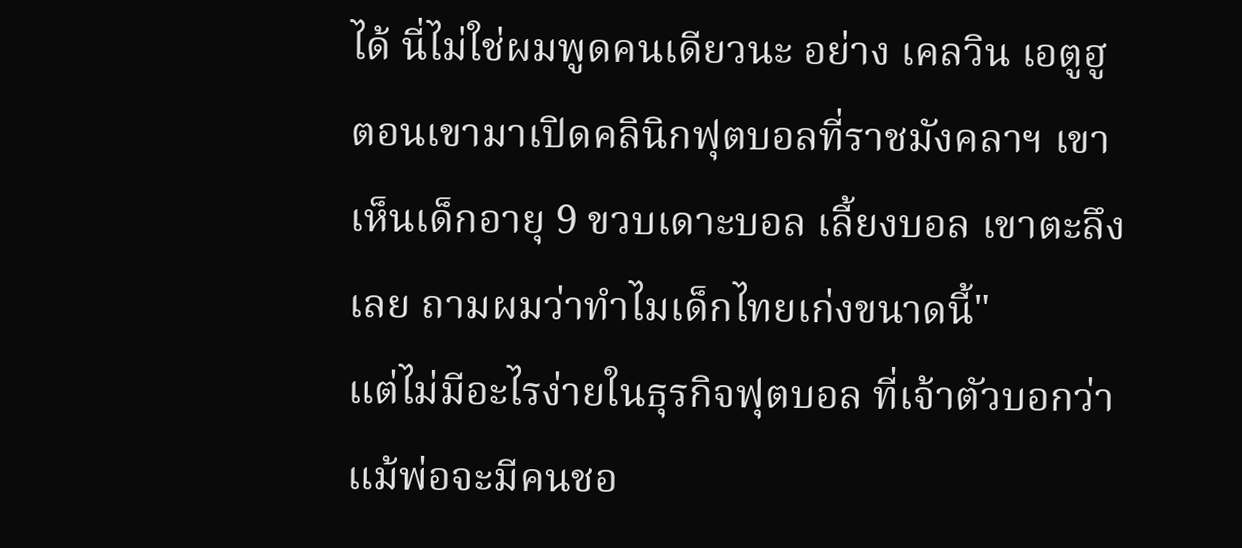ได้ นี่ไม่ใช่ผมพูดคนเดียวนะ อย่าง เคลวิน เอตูฮู ตอนเขามาเปิดคลินิกฟุตบอลที่ราชมังคลาฯ เขาเห็นเด็กอายุ 9 ขวบเดาะบอล เลี้ยงบอล เขาตะลึงเลย ถามผมว่าทำไมเด็กไทยเก่งขนาดนี้"
แต่ไม่มีอะไรง่ายในธุรกิจฟุตบอล ที่เจ้าตัวบอกว่า แม้พ่อจะมีคนชอ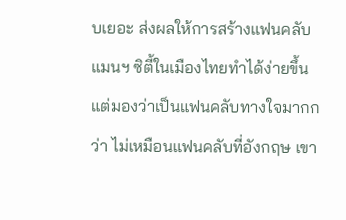บเยอะ ส่งผลให้การสร้างแฟนคลับแมนฯ ซิตี้ในเมืองไทยทำได้ง่ายขึ้น แต่มองว่าเป็นแฟนคลับทางใจมากกว่า ไม่เหมือนแฟนคลับที่อังกฤษ เขา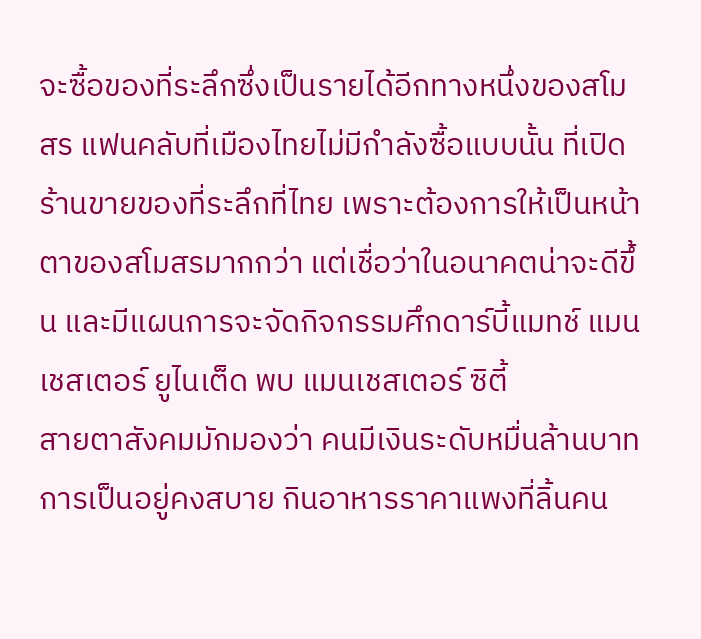จะซื้อของที่ระลึกซึ่งเป็นรายได้อีกทางหนึ่งของสโมสร แฟนคลับที่เมืองไทยไม่มีกำลังซื้อแบบนั้น ที่เปิดร้านขายของที่ระลึกที่ไทย เพราะต้องการให้เป็นหน้าตาของสโมสรมากกว่า แต่เชื่อว่าในอนาคตน่าจะดีขึ้น และมีแผนการจะจัดกิจกรรมศึกดาร์บี้แมทช์ แมนเชสเตอร์ ยูไนเต็ด พบ แมนเชสเตอร์ ซิตี้
สายตาสังคมมักมองว่า คนมีเงินระดับหมื่นล้านบาท การเป็นอยู่คงสบาย กินอาหารราคาแพงที่ลิ้นคน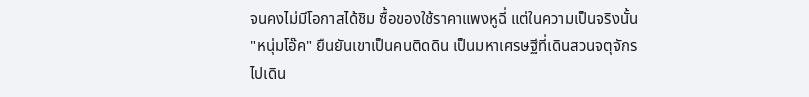จนคงไม่มีโอกาสได้ชิม ซื้อของใช้ราคาแพงหูฉี่ แต่ในความเป็นจริงนั้น "หนุ่มโอ๊ค" ยืนยันเขาเป็นคนติดดิน เป็นมหาเศรษฐีที่เดินสวนจตุจักร ไปเดิน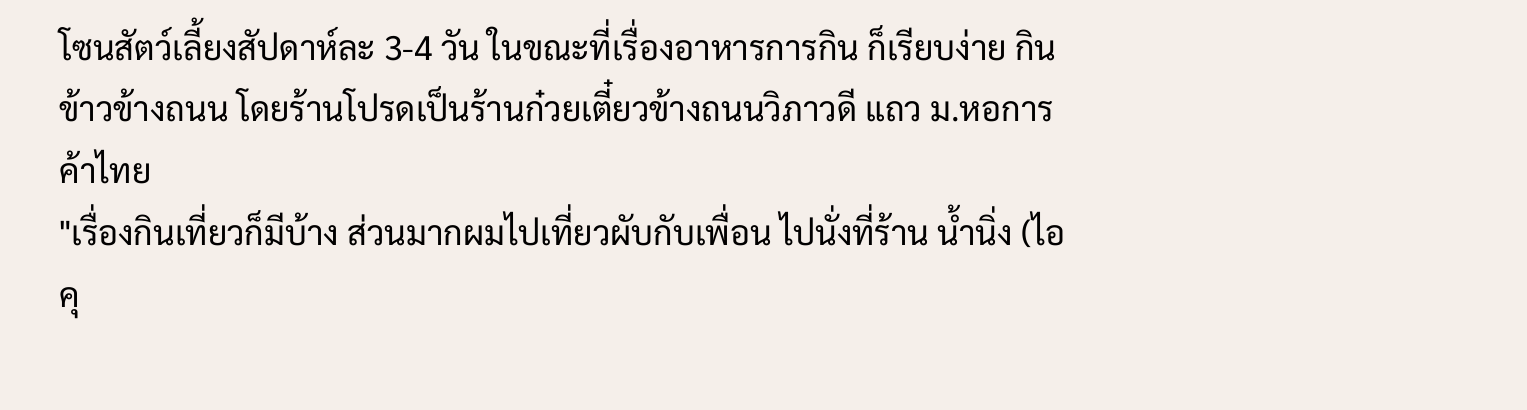โซนสัตว์เลี้ยงสัปดาห์ละ 3-4 วัน ในขณะที่เรื่องอาหารการกิน ก็เรียบง่าย กินข้าวข้างถนน โดยร้านโปรดเป็นร้านก๋วยเตี๋ยวข้างถนนวิภาวดี แถว ม.หอการค้าไทย
"เรื่องกินเที่ยวก็มีบ้าง ส่วนมากผมไปเที่ยวผับกับเพื่อน ไปนั่งที่ร้าน น้ำนิ่ง (ไอคุ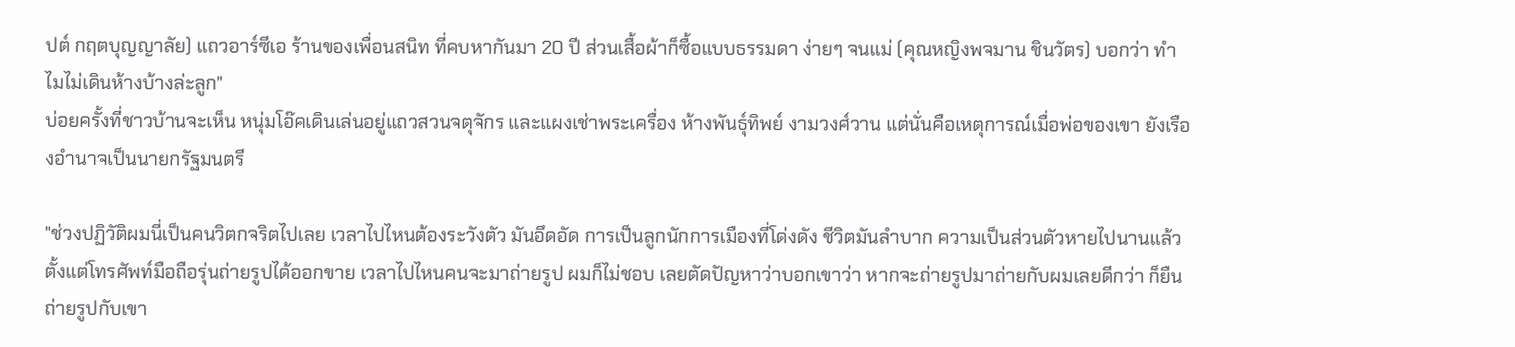ปต์ กฤตบุญญาลัย) แถวอาร์ซีเอ ร้านของเพื่อนสนิท ที่คบหากันมา 20 ปี ส่วนเสื้อผ้าก็ซื้อแบบธรรมดา ง่ายๆ จนแม่ (คุณหญิงพจมาน ชินวัตร) บอกว่า ทำไมไม่เดินห้างบ้างล่ะลูก"
บ่อยครั้งที่ชาวบ้านจะเห็น หนุ่มโอ๊คเดินเล่นอยู่แถวสวนจตุจักร และแผงเช่าพระเครื่อง ห้างพันธุ์ทิพย์ งามวงศ์วาน แต่นั่นคือเหตุการณ์เมื่อพ่อของเขา ยังเรืองอำนาจเป็นนายกรัฐมนตรี

"ช่วงปฏิวัติผมนี่เป็นคนวิตกจริตไปเลย เวลาไปไหนต้องระวังตัว มันอึดอัด การเป็นลูกนักการเมืองที่โด่งดัง ชีวิตมันลำบาก ความเป็นส่วนตัวหายไปนานแล้ว ตั้งแต่โทรศัพท์มือถือรุ่นถ่ายรูปได้ออกขาย เวลาไปไหนคนจะมาถ่ายรูป ผมก็ไม่ชอบ เลยตัดปัญหาว่าบอกเขาว่า หากจะถ่ายรูปมาถ่ายกับผมเลยดีกว่า ก็ยืนถ่ายรูปกับเขา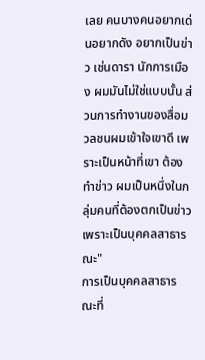เลย คนบางคนอยากเด่นอยากดัง อยากเป็นข่าว เช่นดารา นักการเมือง ผมมันไม่ใช่แบบนั้น ส่วนการทำงานของสื่อมวลชนผมเข้าใจเขาดี เพราะเป็นหน้าที่เขา ต้องทำข่าว ผมเป็นหนึ่งในกลุ่มคนที่ต้องตกเป็นข่าว เพราะเป็นบุคคลสาธารณะ"
การเป็นบุคคลสาธารณะที่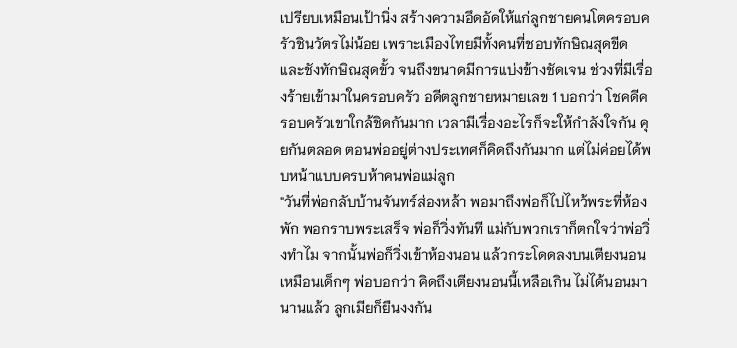เปรียบเหมือนเป้านิ่ง สร้างความอึดอัดให้แก่ลูกชายคนโตครอบครัวชินวัตรไม่น้อย เพราะเมืองไทยมีทั้งคนที่ชอบทักษิณสุดขีด และชังทักษิณสุดขั้ว จนถึงขนาดมีการแบ่งข้างชัดเจน ช่วงที่มีเรื่องร้ายเข้ามาในครอบครัว อดีตลูกชายหมายเลข 1 บอกว่า โชคดีครอบครัวเขาใกล้ชิดกันมาก เวลามีเรื่องอะไรก็จะให้กำลังใจกัน คุยกันตลอด ตอนพ่ออยู่ต่างประเทศก็คิดถึงกันมาก แต่ไม่ค่อยได้พบหน้าแบบครบห้าคนพ่อแม่ลูก
"วันที่พ่อกลับบ้านจันทร์ส่องหล้า พอมาถึงพ่อก็ไปไหว้พระที่ห้องพัก พอกราบพระเสร็จ พ่อก็วิ่งทันที แม่กับพวกเราก็ตกใจว่าพ่อวิ่งทำไม จากนั้นพ่อก็วิ่งเข้าห้องนอน แล้วกระโดดลงบนเตียงนอนเหมือนเด็กๆ พ่อบอกว่า คิดถึงเตียงนอนนี้เหลือเกิน ไม่ได้นอนมานานแล้ว ลูกเมียก็ยืนงงกัน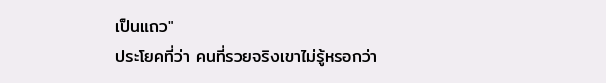เป็นแถว"
ประโยคที่ว่า คนที่รวยจริงเขาไม่รู้หรอกว่า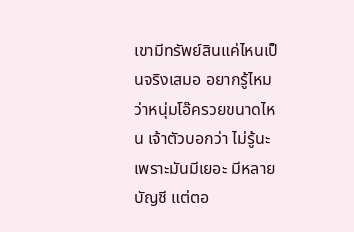เขามีทรัพย์สินแค่ไหนเป็นจริงเสมอ อยากรู้ไหมว่าหนุ่มโอ๊ครวยขนาดไหน เจ้าตัวบอกว่า ไม่รู้นะ เพราะมันมีเยอะ มีหลายบัญชี แต่ตอ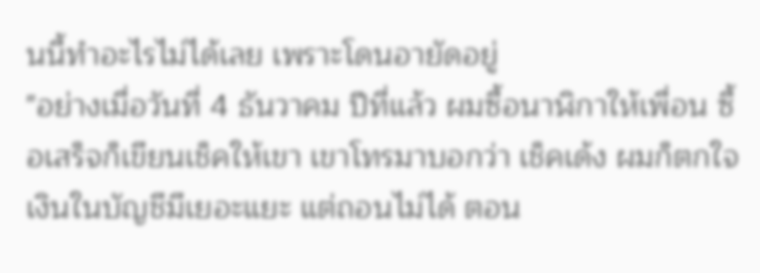นนี้ทำอะไรไม่ได้เลย เพราะโดนอายัดอยู่
"อย่างเมื่อวันที่ 4 ธันวาคม ปีที่แล้ว ผมซื้อนาฬิกาให้เพื่อน ซื้อเสร็จก็เขียนเช็คให้เขา เขาโทรมาบอกว่า เช็คเด้ง ผมก็ตกใจ เงินในบัญชีมีเยอะแยะ แต่ถอนไม่ได้ ตอน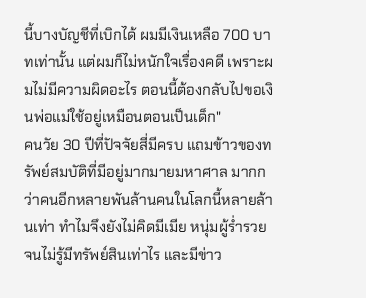นี้บางบัญชีที่เบิกได้ ผมมีเงินเหลือ 700 บาทเท่านั้น แต่ผมก็ไม่หนักใจเรื่องคดี เพราะผมไม่มีความผิดอะไร ตอนนี้ต้องกลับไปขอเงินพ่อแม่ใช้อยู่เหมือนตอนเป็นเด็ก"
คนวัย 30 ปีที่ปัจจัยสี่มีครบ แถมข้าวของทรัพย์สมบัติที่มีอยู่มากมายมหาศาล มากกว่าคนอีกหลายพันล้านคนในโลกนี้หลายล้านเท่า ทำไมจึงยังไม่คิดมีเมีย หนุ่มผู้ร่ำรวยจนไม่รู้มีทรัพย์สินเท่าไร และมีข่าว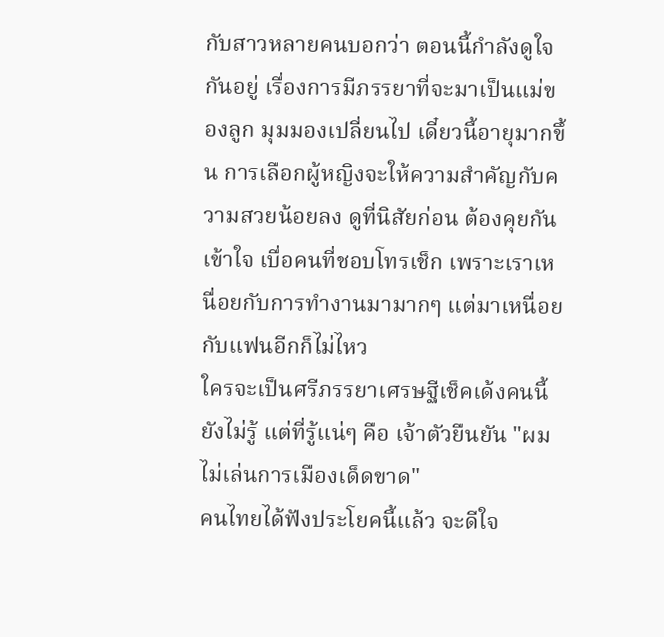กับสาวหลายคนบอกว่า ตอนนี้กำลังดูใจกันอยู่ เรื่องการมีภรรยาที่จะมาเป็นแม่ของลูก มุมมองเปลี่ยนไป เดี๋ยวนี้อายุมากขึ้น การเลือกผู้หญิงจะให้ความสำคัญกับความสวยน้อยลง ดูที่นิสัยก่อน ต้องคุยกันเข้าใจ เบื่อคนที่ชอบโทรเช็ก เพราะเราเหนื่อยกับการทำงานมามากๆ แต่มาเหนื่อยกับแฟนอีกก็ไม่ไหว
ใครจะเป็นศรีภรรยาเศรษฐีเช็คเด้งคนนี้ยังไม่รู้ แต่ที่รู้แน่ๆ คือ เจ้าตัวยืนยัน "ผมไม่เล่นการเมืองเด็ดขาด"
คนไทยได้ฟังประโยคนี้แล้ว จะดีใจ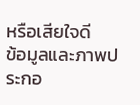หรือเสียใจดี
ข้อมูลและภาพประกอ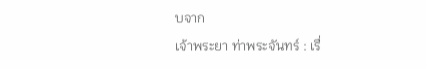บจาก
เจ้าพระยา ท่าพระจันทร์ : เรื่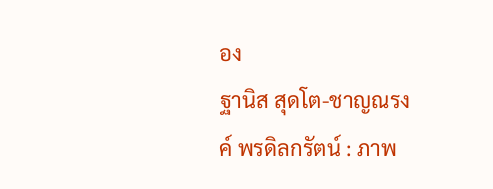อง
ฐานิส สุดโต-ชาญณรงค์ พรดิลกรัตน์ : ภาพ